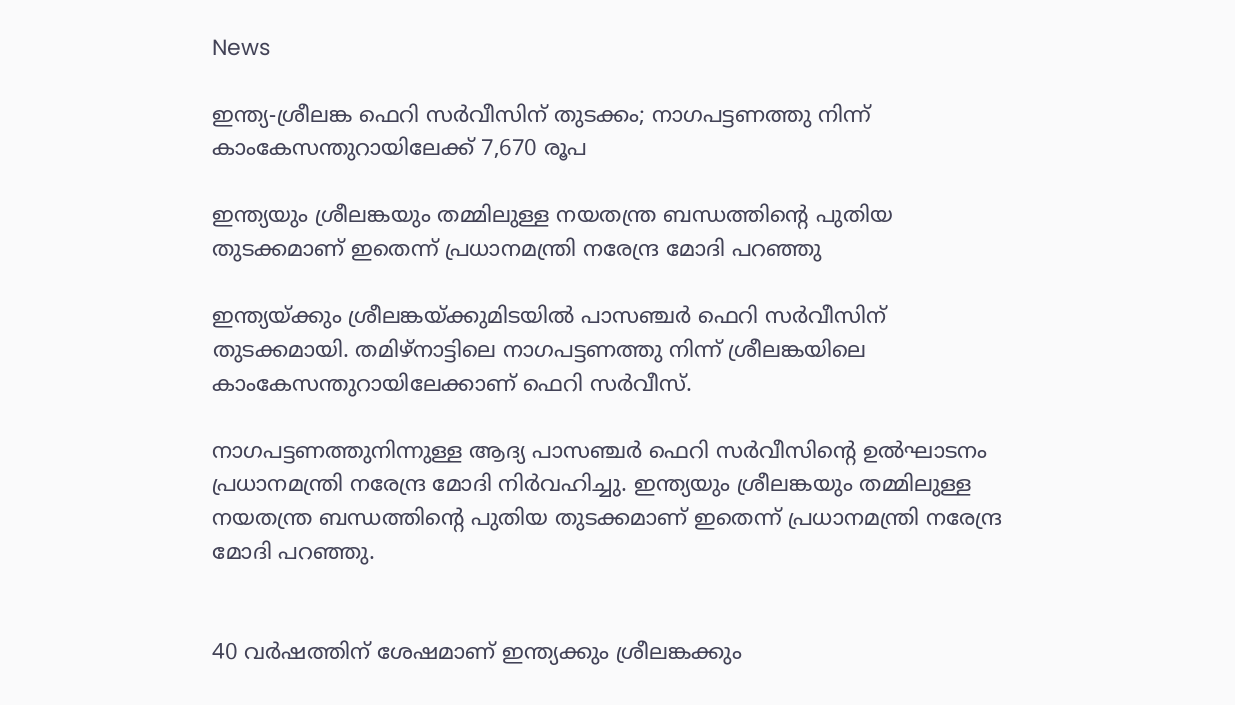News

ഇന്ത്യ-ശ്രീലങ്ക ഫെറി സര്‍വീസിന് തുടക്കം; നാഗപട്ടണത്തു നിന്ന് കാംകേസന്തുറായിലേക്ക് 7,670 രൂപ

ഇന്ത്യയും ശ്രീലങ്കയും തമ്മിലുള്ള നയതന്ത്ര ബന്ധത്തിന്റെ പുതിയ തുടക്കമാണ് ഇതെന്ന് പ്രധാനമന്ത്രി നരേന്ദ്ര മോദി പറഞ്ഞു

ഇന്ത്യയ്ക്കും ശ്രീലങ്കയ്ക്കുമിടയില്‍ പാസഞ്ചര്‍ ഫെറി സര്‍വീസിന് തുടക്കമായി. തമിഴ്‌നാട്ടിലെ നാഗപട്ടണത്തു നിന്ന് ശ്രീലങ്കയിലെ കാംകേസന്തുറായിലേക്കാണ് ഫെറി സര്‍വീസ്.

നാഗപട്ടണത്തുനിന്നുള്ള ആദ്യ പാസഞ്ചര്‍ ഫെറി സര്‍വീസിന്റെ ഉല്‍ഘാടനം പ്രധാനമന്ത്രി നരേന്ദ്ര മോദി നിര്‍വഹിച്ചു. ഇന്ത്യയും ശ്രീലങ്കയും തമ്മിലുള്ള നയതന്ത്ര ബന്ധത്തിന്റെ പുതിയ തുടക്കമാണ് ഇതെന്ന് പ്രധാനമന്ത്രി നരേന്ദ്ര മോദി പറഞ്ഞു.


40 വര്‍ഷത്തിന് ശേഷമാണ് ഇന്ത്യക്കും ശ്രീലങ്കക്കും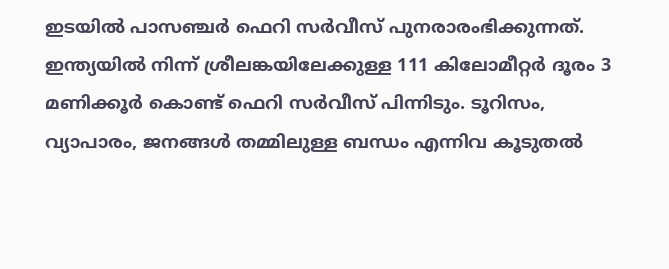ഇടയില്‍ പാസഞ്ചര്‍ ഫെറി സര്‍വീസ് പുനരാരംഭിക്കുന്നത്. ഇന്ത്യയില്‍ നിന്ന് ശ്രീലങ്കയിലേക്കുള്ള 111 കിലോമീറ്റര്‍ ദൂരം 3 മണിക്കൂര്‍ കൊണ്ട് ഫെറി സര്‍വീസ് പിന്നിടും. ടൂറിസം, വ്യാപാരം, ജനങ്ങള്‍ തമ്മിലുള്ള ബന്ധം എന്നിവ കൂടുതല്‍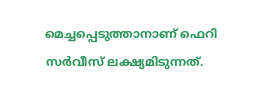മെച്ചപ്പെടുത്താനാണ് ഫെറി സര്‍വീസ് ലക്ഷ്യമിടുന്നത്.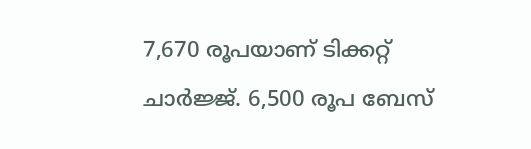7,670 രൂപയാണ് ടിക്കറ്റ് ചാര്‍ജ്ജ്. 6,500 രൂപ ബേസ്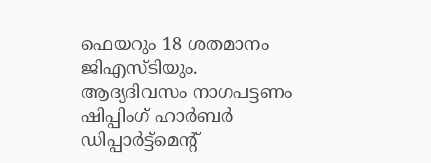ഫെയറും 18 ശതമാനം ജിഎസ്ടിയും. ആദ്യദിവസം നാഗപട്ടണം ഷിപ്പിംഗ് ഹാര്‍ബര്‍ ഡിപ്പാര്‍ട്ട്‌മെന്റ്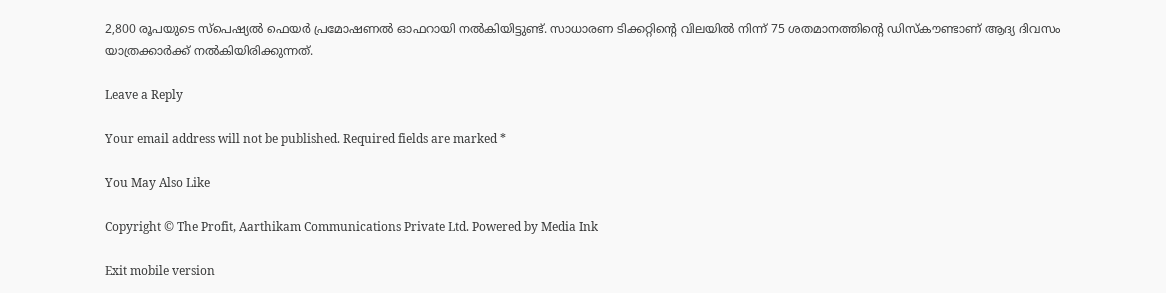2,800 രൂപയുടെ സ്‌പെഷ്യല്‍ ഫെയര്‍ പ്രമോഷണല്‍ ഓഫറായി നല്‍കിയിട്ടുണ്ട്. സാധാരണ ടിക്കറ്റിന്റെ വിലയില്‍ നിന്ന് 75 ശതമാനത്തിന്റെ ഡിസ്‌കൗണ്ടാണ് ആദ്യ ദിവസം യാത്രക്കാര്‍ക്ക് നല്‍കിയിരിക്കുന്നത്.

Leave a Reply

Your email address will not be published. Required fields are marked *

You May Also Like

Copyright © The Profit, Aarthikam Communications Private Ltd. Powered by Media Ink

Exit mobile version